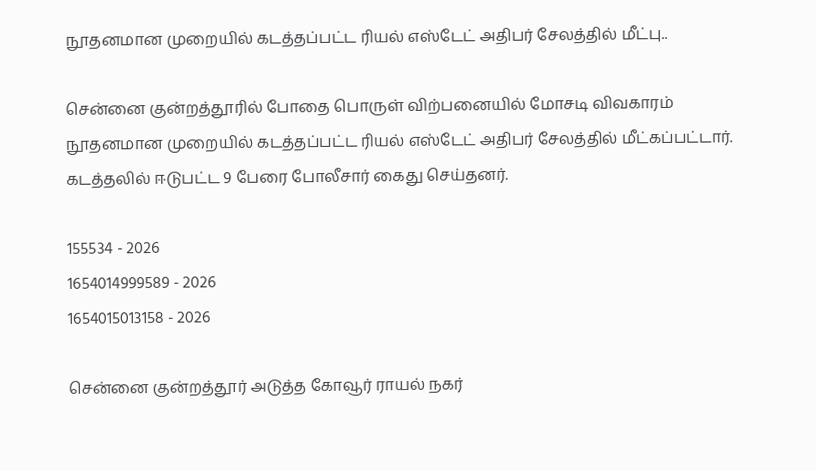நூதனமான முறையில் கடத்தப்பட்ட ரியல் எஸ்டேட் அதிபர் சேலத்தில் மீட்பு..

சென்னை குன்றத்தூரில் போதை பொருள் விற்பனையில் மோசடி விவகாரம் நூதனமான முறையில் கடத்தப்பட்ட ரியல் எஸ்டேட் அதிபர் சேலத்தில் மீட்கப்பட்டார். கடத்தலில் ஈடுபட்ட 9 பேரை போலீசார் கைது செய்தனர்.

155534 - 2026
1654014999589 - 2026
1654015013158 - 2026

சென்னை குன்றத்தூர் அடுத்த கோவூர் ராயல் நகர்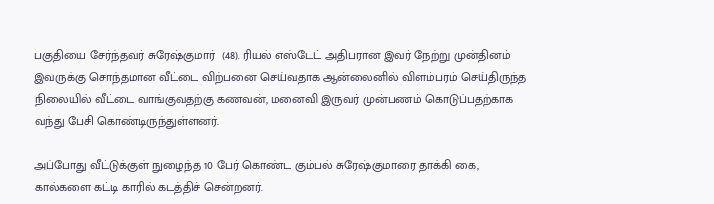பகுதியை சேர்ந்தவர் சுரேஷ்குமார்  (48). ரியல் எஸ்டேட் அதிபரான இவர் நேற்று முன்தினம் இவருக்கு சொந்தமான வீட்டை விற்பனை செய்வதாக ஆன்லைனில் விளம்பரம் செய்திருந்த நிலையில் வீட்டை வாங்குவதற்கு கணவன், மனைவி இருவர் முன்பணம் கொடுப்பதற்காக வந்து பேசி கொண்டிருந்துள்ளனர்.

அப்போது வீட்டுக்குள் நுழைந்த 10 பேர் கொண்ட கும்பல் சுரேஷ்குமாரை தாக்கி கை, கால்களை கட்டி காரில் கடத்திச் சென்றனர்.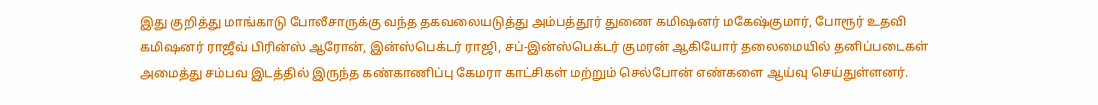இது குறித்து மாங்காடு போலீசாருக்கு வந்த தகவலையடுத்து அம்பத்தூர் துணை கமிஷனர் மகேஷ்குமார், போரூர் உதவி கமிஷனர் ராஜீவ் பிரின்ஸ் ஆரோன், இன்ஸ்பெக்டர் ராஜி, சப்-இன்ஸ்பெக்டர் குமரன் ஆகியோர் தலைமையில் தனிப்படைகள் அமைத்து சம்பவ இடத்தில் இருந்த கண்காணிப்பு கேமரா காட்சிகள் மற்றும் செல்போன் எண்களை ஆய்வு செய்துள்ளனர்.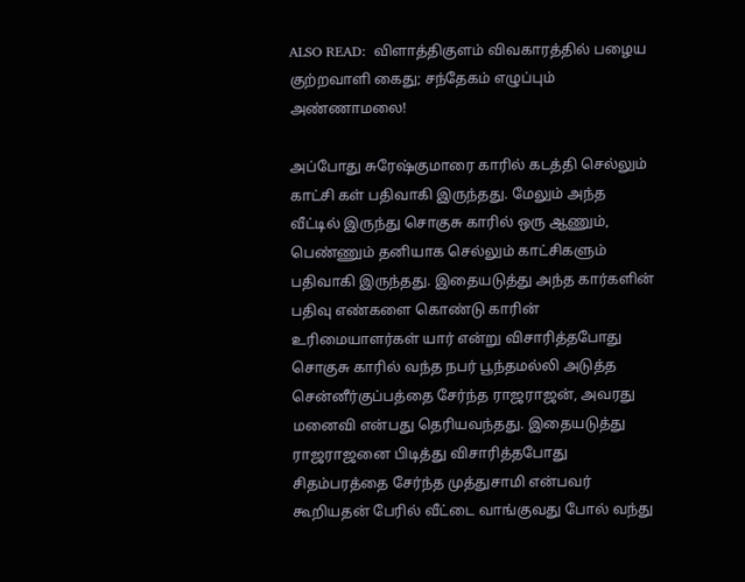ALSO READ:  விளாத்திகுளம் விவகாரத்தில் பழைய குற்றவாளி கைது; சந்தேகம் எழுப்பும் அண்ணாமலை!

அப்போது சுரேஷ்குமாரை காரில் கடத்தி செல்லும் காட்சி கள் பதிவாகி இருந்தது. மேலும் அந்த வீட்டில் இருந்து சொகுசு காரில் ஒரு ஆணும், பெண்ணும் தனியாக செல்லும் காட்சிகளும் பதிவாகி இருந்தது. இதையடுத்து அந்த கார்களின் பதிவு எண்களை கொண்டு காரின் உரிமையாளர்கள் யார் என்று விசாரித்தபோது சொகுசு காரில் வந்த நபர் பூந்தமல்லி அடுத்த சென்னீர்குப்பத்தை சேர்ந்த ராஜராஜன், அவரது மனைவி என்பது தெரியவந்தது. இதையடுத்து ராஜராஜனை பிடித்து விசாரித்தபோது சிதம்பரத்தை சேர்ந்த முத்துசாமி என்பவர் கூறியதன் பேரில் வீட்டை வாங்குவது போல் வந்து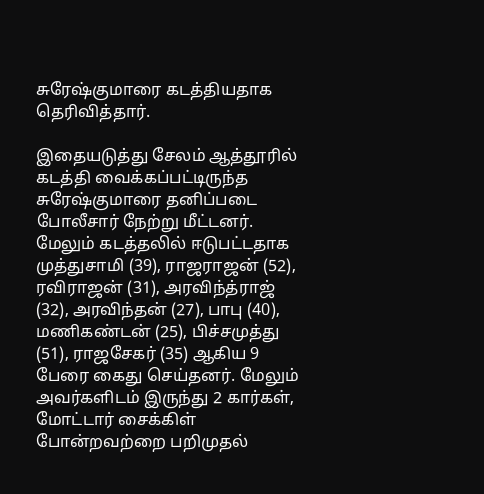சுரேஷ்குமாரை கடத்தியதாக தெரிவித்தார்.

இதையடுத்து சேலம் ஆத்தூரில் கடத்தி வைக்கப்பட்டிருந்த சுரேஷ்குமாரை தனிப்படை போலீசார் நேற்று மீட்டனர். மேலும் கடத்தலில் ஈடுபட்டதாக முத்துசாமி (39), ராஜராஜன் (52), ரவிராஜன் (31), அரவிந்த்ராஜ் (32), அரவிந்தன் (27), பாபு (40), மணிகண்டன் (25), பிச்சமுத்து (51), ராஜசேகர் (35) ஆகிய 9 பேரை கைது செய்தனர். மேலும் அவர்களிடம் இருந்து 2 கார்கள், மோட்டார் சைக்கிள் போன்றவற்றை பறிமுதல்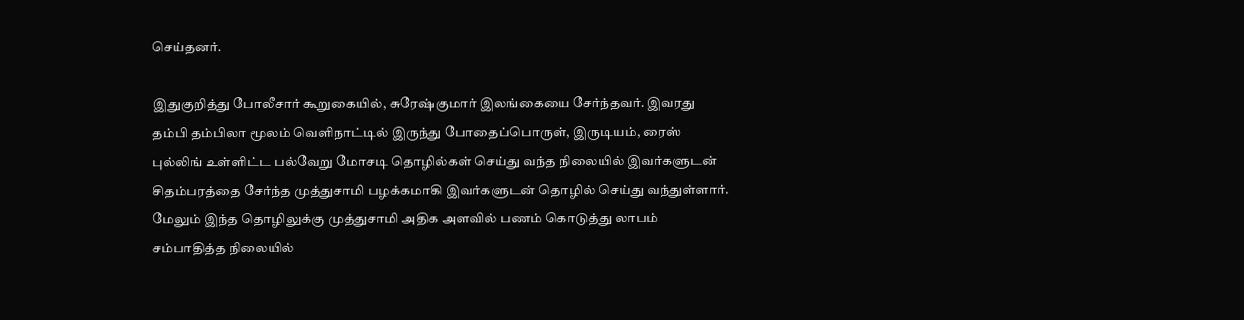செய்தனர்.

இதுகுறித்து போலீசார் கூறுகையில், சுரேஷ்குமார் இலங்கையை சேர்ந்தவர். இவரது தம்பி தம்பிலா மூலம் வெளிநாட்டில் இருந்து போதைப்பொருள், இருடியம், ரைஸ் புல்லிங் உள்ளிட்ட பல்வேறு மோசடி தொழில்கள் செய்து வந்த நிலையில் இவர்களுடன் சிதம்பரத்தை சேர்ந்த முத்துசாமி பழக்கமாகி இவர்களுடன் தொழில் செய்து வந்துள்ளார். மேலும் இந்த தொழிலுக்கு முத்துசாமி அதிக அளவில் பணம் கொடுத்து லாபம் சம்பாதித்த நிலையில்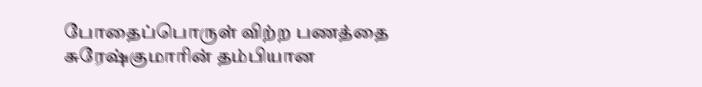போதைப்பொருள் விற்ற பணத்தை சுரேஷ்குமாரின் தம்பியான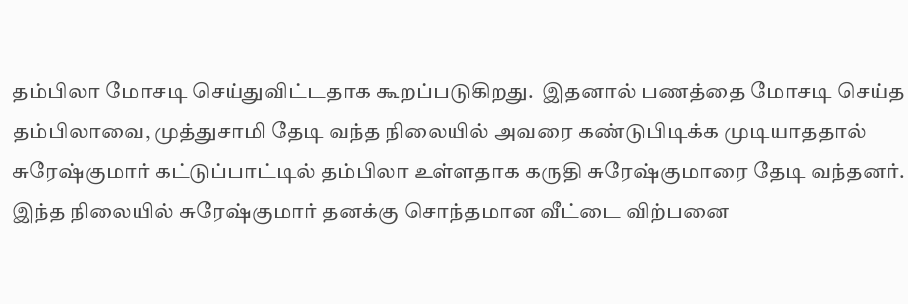தம்பிலா மோசடி செய்துவிட்டதாக கூறப்படுகிறது.  இதனால் பணத்தை மோசடி செய்த தம்பிலாவை, முத்துசாமி தேடி வந்த நிலையில் அவரை கண்டுபிடிக்க முடியாததால் சுரேஷ்குமார் கட்டுப்பாட்டில் தம்பிலா உள்ளதாக கருதி சுரேஷ்குமாரை தேடி வந்தனர். இந்த நிலையில் சுரேஷ்குமார் தனக்கு சொந்தமான வீட்டை விற்பனை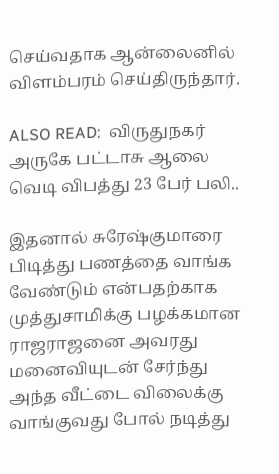செய்வதாக ஆன்லைனில் விளம்பரம் செய்திருந்தார்.

ALSO READ:  விருதுநகர் அருகே பட்டாசு ஆலை வெடி விபத்து 23 பேர் பலி..

இதனால் சுரேஷ்குமாரை பிடித்து பணத்தை வாங்க வேண்டும் என்பதற்காக முத்துசாமிக்கு பழக்கமான ராஜராஜனை அவரது மனைவியுடன் சேர்ந்து அந்த வீட்டை விலைக்கு வாங்குவது போல் நடித்து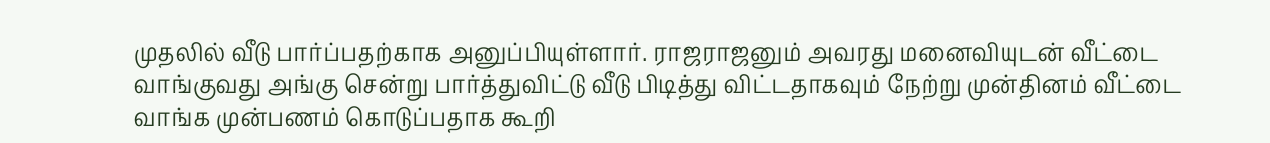முதலில் வீடு பார்ப்பதற்காக அனுப்பியுள்ளார். ராஜராஜனும் அவரது மனைவியுடன் வீட்டை வாங்குவது அங்கு சென்று பார்த்துவிட்டு வீடு பிடித்து விட்டதாகவும் நேற்று முன்தினம் வீட்டை வாங்க முன்பணம் கொடுப்பதாக கூறி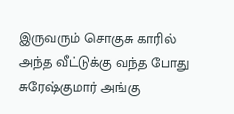இருவரும் சொகுசு காரில் அந்த வீட்டுக்கு வந்த போது சுரேஷ்குமார் அங்கு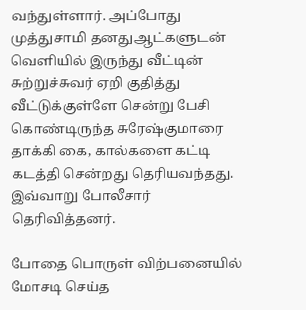வந்துள்ளார். அப்போது முத்துசாமி தனதுஆட்களுடன் வெளியில் இருந்து வீட்டின் சுற்றுச்சுவர் ஏறி குதித்து வீட்டுக்குள்ளே சென்று பேசி கொண்டிருந்த சுரேஷ்குமாரை தாக்கி கை, கால்களை கட்டி கடத்தி சென்றது தெரியவந்தது. இவ்வாறு போலீசார் தெரிவித்தனர்.

போதை பொருள் விற்பனையில் மோசடி செய்த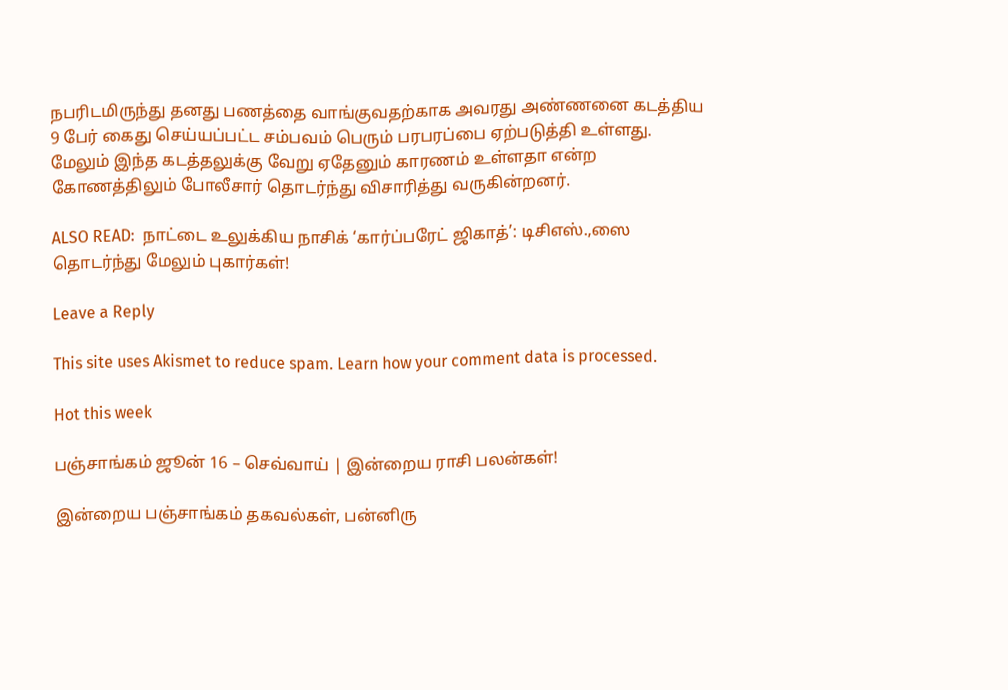நபரிடமிருந்து தனது பணத்தை வாங்குவதற்காக அவரது அண்ணனை கடத்திய 9 பேர் கைது செய்யப்பட்ட சம்பவம் பெரும் பரபரப்பை ஏற்படுத்தி உள்ளது. மேலும் இந்த கடத்தலுக்கு வேறு ஏதேனும் காரணம் உள்ளதா என்ற கோணத்திலும் போலீசார் தொடர்ந்து விசாரித்து வருகின்றனர்.

ALSO READ:  நாட்டை உலுக்கிய நாசிக் ‘கார்ப்பரேட் ஜிகாத்’: டிசிஎஸ்.,ஸை தொடர்ந்து மேலும் புகார்கள்!

Leave a Reply

This site uses Akismet to reduce spam. Learn how your comment data is processed.

Hot this week

பஞ்சாங்கம் ஜூன் 16 – செவ்வாய் | இன்றைய ராசி பலன்கள்!

இன்றைய பஞ்சாங்கம் தகவல்கள், பன்னிரு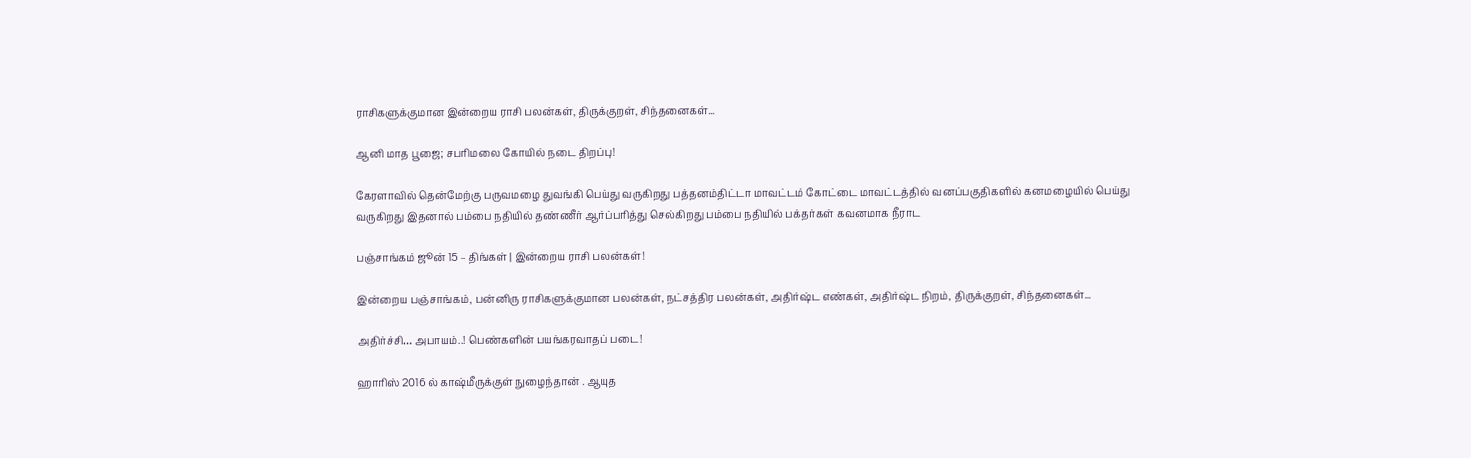ராசிகளுக்குமான இன்றைய ராசி பலன்கள், திருக்குறள், சிந்தனைகள்...

ஆனி மாத பூஜை; சபரிமலை கோயில் நடை திறப்பு!

கேரளாவில் தென்மேற்கு பருவமழை துவங்கி பெய்து வருகிறது பத்தனம்திட்டா மாவட்டம் கோட்டை மாவட்டத்தில் வனப்பகுதிகளில் கனமழையில் பெய்து வருகிறது இதனால் பம்பை நதியில் தண்ணீர் ஆர்ப்பரித்து செல்கிறது பம்பை நதியில் பக்தர்கள் கவனமாக நீராட

பஞ்சாங்கம் ஜூன் 15 – திங்கள் | இன்றைய ராசி பலன்கள்!

இன்றைய பஞ்சாங்கம், பன்னிரு ராசிகளுக்குமான பலன்கள், நட்சத்திர பலன்கள், அதிர்ஷ்ட எண்கள், அதிர்ஷ்ட நிறம், திருக்குறள், சிந்தனைகள்...

அதிர்ச்சி… அபாயம்..! பெண்களின் பயங்கரவாதப் படை!

ஹாரிஸ் 2016 ல் காஷ்மீருக்குள் நுழைந்தான் . ஆயுத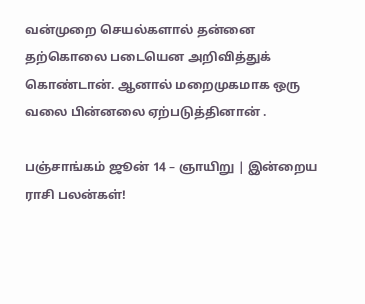வன்முறை செயல்களால் தன்னை தற்கொலை படையென அறிவித்துக் கொண்டான். ஆனால் மறைமுகமாக ஒரு வலை பின்னலை ஏற்படுத்தினான் .

பஞ்சாங்கம் ஜூன் 14 – ஞாயிறு | இன்றைய ராசி பலன்கள்!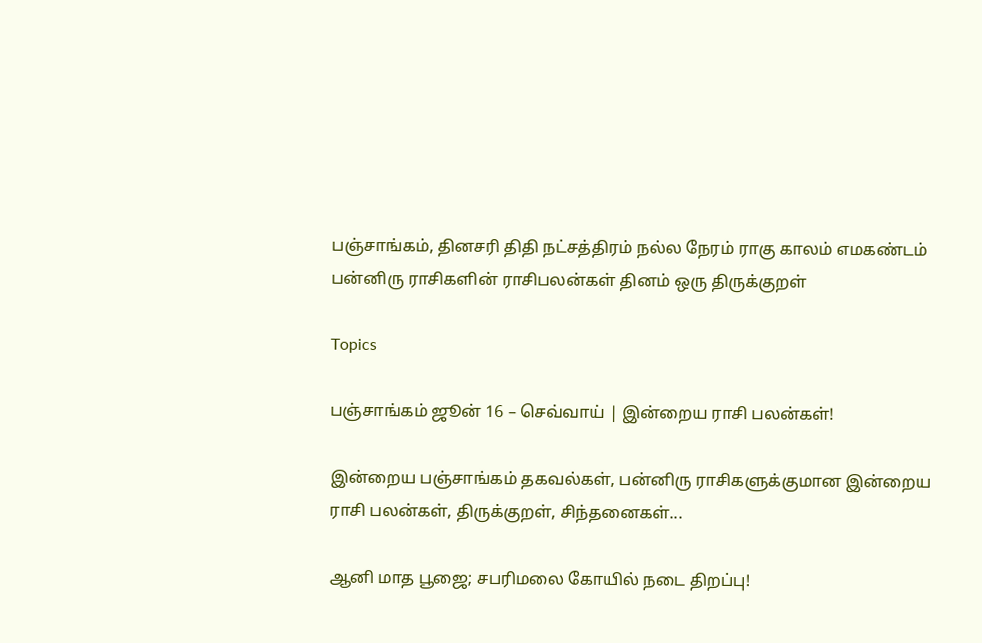பஞ்சாங்கம், தினசரி திதி நட்சத்திரம் நல்ல நேரம் ராகு காலம் எமகண்டம் பன்னிரு ராசிகளின் ராசிபலன்கள் தினம் ஒரு திருக்குறள்

Topics

பஞ்சாங்கம் ஜூன் 16 – செவ்வாய் | இன்றைய ராசி பலன்கள்!

இன்றைய பஞ்சாங்கம் தகவல்கள், பன்னிரு ராசிகளுக்குமான இன்றைய ராசி பலன்கள், திருக்குறள், சிந்தனைகள்...

ஆனி மாத பூஜை; சபரிமலை கோயில் நடை திறப்பு!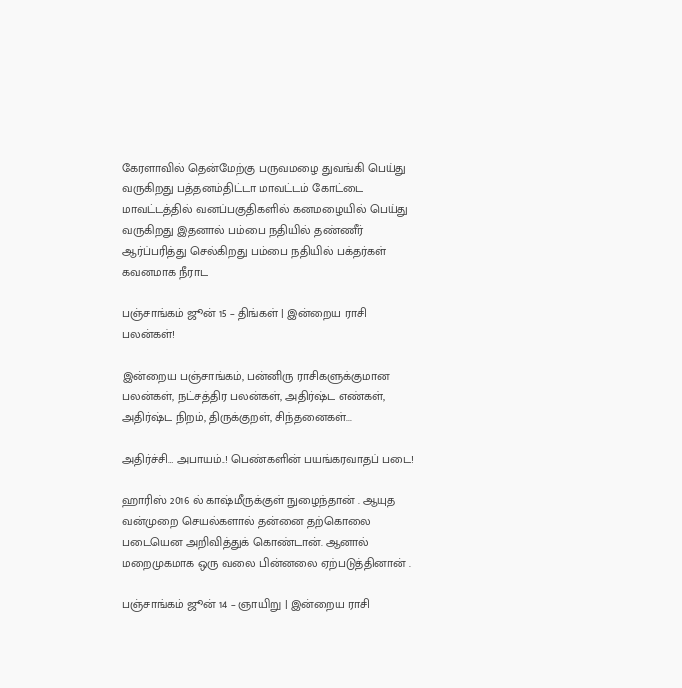கேரளாவில் தென்மேற்கு பருவமழை துவங்கி பெய்து வருகிறது பத்தனம்திட்டா மாவட்டம் கோட்டை மாவட்டத்தில் வனப்பகுதிகளில் கனமழையில் பெய்து வருகிறது இதனால் பம்பை நதியில் தண்ணீர் ஆர்ப்பரித்து செல்கிறது பம்பை நதியில் பக்தர்கள் கவனமாக நீராட

பஞ்சாங்கம் ஜூன் 15 – திங்கள் | இன்றைய ராசி பலன்கள்!

இன்றைய பஞ்சாங்கம், பன்னிரு ராசிகளுக்குமான பலன்கள், நட்சத்திர பலன்கள், அதிர்ஷ்ட எண்கள், அதிர்ஷ்ட நிறம், திருக்குறள், சிந்தனைகள்...

அதிர்ச்சி… அபாயம்..! பெண்களின் பயங்கரவாதப் படை!

ஹாரிஸ் 2016 ல் காஷ்மீருக்குள் நுழைந்தான் . ஆயுத வன்முறை செயல்களால் தன்னை தற்கொலை படையென அறிவித்துக் கொண்டான். ஆனால் மறைமுகமாக ஒரு வலை பின்னலை ஏற்படுத்தினான் .

பஞ்சாங்கம் ஜூன் 14 – ஞாயிறு | இன்றைய ராசி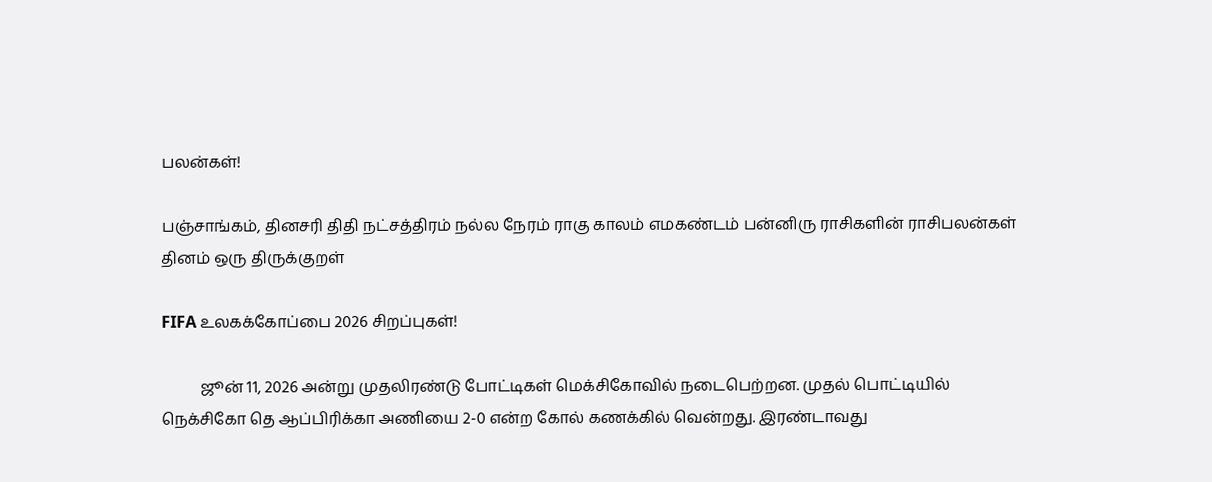பலன்கள்!

பஞ்சாங்கம், தினசரி திதி நட்சத்திரம் நல்ல நேரம் ராகு காலம் எமகண்டம் பன்னிரு ராசிகளின் ராசிபலன்கள் தினம் ஒரு திருக்குறள்

FIFA உலகக்கோப்பை 2026 சிறப்புகள்!

          ஜூன் 11, 2026 அன்று முதலிரண்டு போட்டிகள் மெக்சிகோவில் நடைபெற்றன. முதல் பொட்டியில் நெக்சிகோ தெ ஆப்பிரிக்கா அணியை 2-0 என்ற கோல் கணக்கில் வென்றது. இரண்டாவது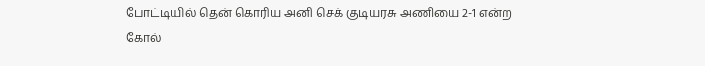போட்டியில் தென் கொரிய அனி செக் குடியரசு அணியை 2-1 என்ற கோல்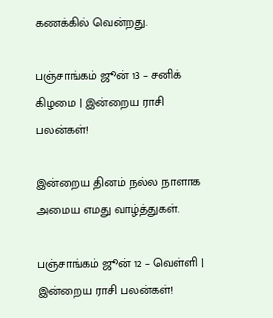கணக்கில் வென்றது.

பஞ்சாங்கம் ஜூன் 13 – சனிக் கிழமை | இன்றைய ராசி பலன்கள்!

இன்றைய தினம் நல்ல நாளாக அமைய எமது வாழ்த்துகள்.

பஞ்சாங்கம் ஜூன் 12 – வெள்ளி | இன்றைய ராசி பலன்கள்!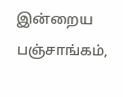இன்றைய பஞ்சாங்கம்,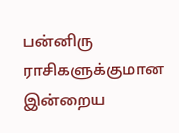பன்னிரு ராசிகளுக்குமான இன்றைய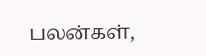பலன்கள்,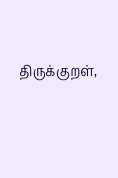திருக்குறள்,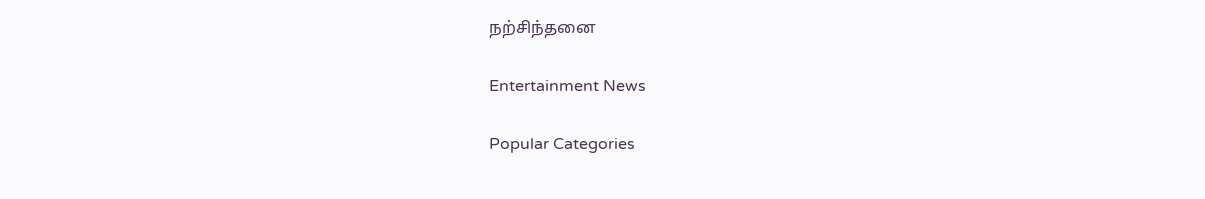நற்சிந்தனை

Entertainment News

Popular Categories